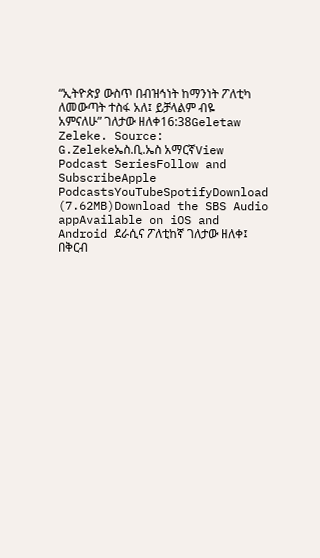“ኢትዮጵያ ውስጥ በብዝኅነት ከማንነት ፖለቲካ ለመውጣት ተስፋ አለ፤ ይቻላልም ብዬ አምናለሁ” ገለታው ዘለቀ16:38Geletaw Zeleke. Source: G.Zelekeኤስ.ቢ.ኤስ አማርኛView Podcast SeriesFollow and SubscribeApple PodcastsYouTubeSpotifyDownload (7.62MB)Download the SBS Audio appAvailable on iOS and Android ደራሲና ፖለቲከኛ ገለታው ዘለቀ፤ በቅርብ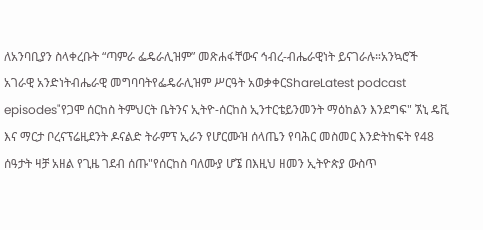ለአንባቢያን ስላቀረቡት “ጣምራ ፌዴራሊዝም” መጽሐፋቸውና ኅብረ-ብሔራዊነት ይናገራሉ።አንኳሮች አገራዊ አንድነትብሔራዊ መግባባትየፌዴራሊዝም ሥርዓት አወቃቀርShareLatest podcast episodes"የጋሞ ሰርከስ ትምህርት ቤትንና ኢትዮ-ሰርከስ ኢንተርቴይንመንት ማዕከልን እንደግፍ" ኧኒ ዴቪ እና ማርታ ቦረናፕሬዚደንት ዶናልድ ትራምፕ ኢራን የሆርሙዝ ሰላጤን የባሕር መስመር እንድትከፍት የ48 ሰዓታት ዛቻ አዘል የጊዜ ገደብ ሰጡ"የሰርከስ ባለሙያ ሆኜ በእዚህ ዘመን ኢትዮጵያ ውስጥ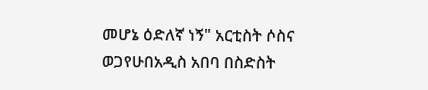መሆኔ ዕድለኛ ነኝ" አርቲስት ሶስና ወጋየሁበአዲስ አበባ በስድስት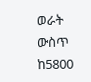ወራት ውስጥ ከ5800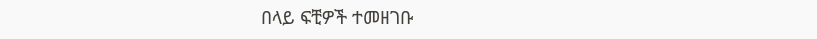በላይ ፍቺዎች ተመዘገቡ